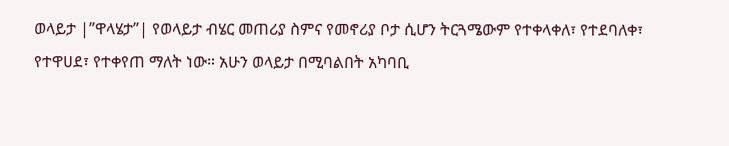ወላይታ |”ዋላሄታ”| የወላይታ ብሄር መጠሪያ ስምና የመኖሪያ ቦታ ሲሆን ትርጓሜውም የተቀላቀለ፣ የተደባለቀ፣
የተዋሀደ፣ የተቀየጠ ማለት ነው። አሁን ወላይታ በሚባልበት አካባቢ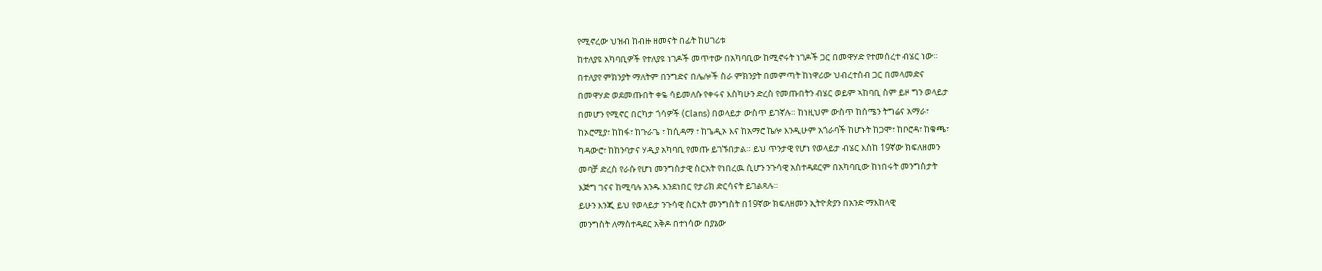የሚኖረው ህዝብ ከብዙ ዘመናት በፊት ከሀገሪቱ
ከተለያዩ አካባቢዎች የተለያዩ ነገዶች መጥተው በአካባቢው ከሚኖሩት ነገዶች ጋር በመዋሃድ የተመሰረተ ብሄር ነው።
በተለያየ ምክንያት ማለትም በንግድና በሌሎች ስራ ምክንያት በመምጣት ከነዋሪው ህብረተሰብ ጋር በመላመድና
በመዋሃድ ወደመጡበት ቀዬ ሳይመለሱ የቀሩና እስካሁን ድረስ የመጡበትን ብሄር ወይም ኣከባቢ ስም ይዞ ግን ወላይታ
በመሆን የሚኖር በርካታ ጎሳዎች (Clans) በወላይታ ውስጥ ይገኛሉ። ከነዚህም ውስጥ ከሰሜን ትግሬና አማራ፣
ከኦሮሚያ፣ ከከፋ፣ ከጉራጌ ፣ ከሲዳማ ፣ ከጌዲኦ እና ከአማሮ ኬሎ እንዲሁም አጎራባች ከሆኑት ከጋሞ፣ ከቦሮዳ፣ ከቁጫ፣
ካዳውሮ፣ ከከንባታና ሃዲያ አካባቢ የመጡ ይገኙበታል። ይህ ጥንታዊ የሆነ የወላይታ ብሄር እስከ 19ኛው ክፍለዘመን
መባቻ ድረስ የራሱ የሆነ መንግስታዊ ስርአት የነበረዉ ሲሆን ንጉሳዊ አስተዳደርም በአካባቢው ከነበሩት መንግስታት
እጅግ ገናና ከሚባሉ አንዱ እንደነበር የታሪክ ድርሳናት ይገልጻሉ።
ይሁን እንጂ ይህ የወላይታ ንጉሳዊ ስርአት መንግስት በ19ኛው ክፍለዘመን ኢትዮጵያን በአንድ ማእከላዊ
መንግስት ለማስተዳደር አቅዶ በተነሳው በያኔው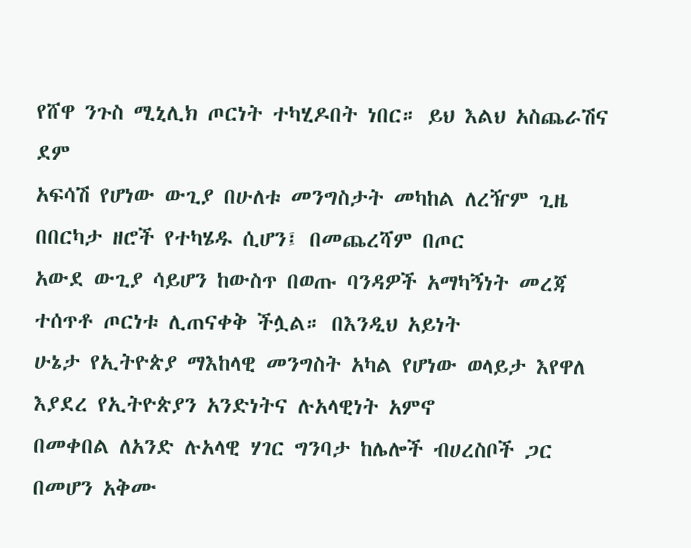የሸዋ ንጉስ ሚኒሊክ ጦርነት ተካሂዶበት ነበር። ይህ እልህ አስጨራሽና ደም
አፍሳሽ የሆነው ውጊያ በሁለቱ መንግስታት መካከል ለረዥም ጊዜ በበርካታ ዘሮች የተካሄዱ ሲሆን፤ በመጨረሻም በጦር
አውደ ውጊያ ሳይሆን ከውስጥ በወጡ ባንዳዎች አማካኝነት መረጃ ተሰጥቶ ጦርነቱ ሊጠናቀቅ ችሏል። በእንዲህ አይነት
ሁኔታ የኢትዮጵያ ማእከላዊ መንግስት አካል የሆነው ወላይታ እየዋለ እያደረ የኢትዮጵያን አንድነትና ሉአላዊነት አምኖ
በመቀበል ለአንድ ሉአላዊ ሃገር ግንባታ ከሌሎች ብሀረስቦች ጋር በመሆን አቅሙ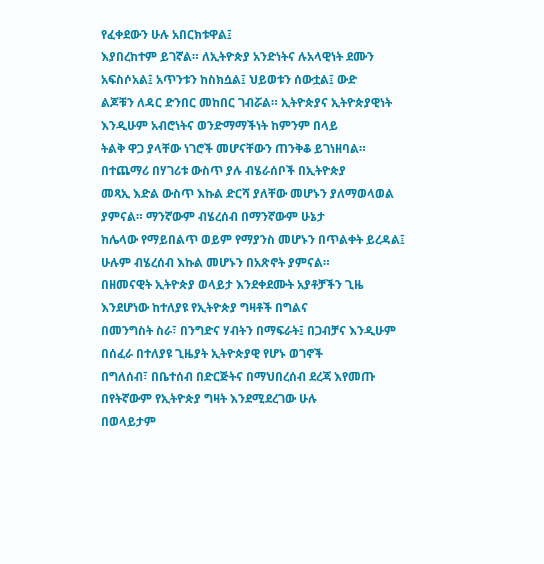የፈቀደውን ሁሉ አበርክቱዋል፤
እያበረከተም ይገኛል። ለኢትዮጵያ አንድነትና ሉአላዊነት ደሙን አፍስሶአል፤ አጥንቱን ከስክሷል፤ ህይወቱን ሰውቷል፤ ውድ
ልጆቹን ለዳር ድንበር መከበር ገብሯል። ኢትዮጵያና ኢትዮጵያዊነት እንዲሁም አብሮነትና ወንድማማችነት ከምንም በላይ
ትልቅ ዋጋ ያላቸው ነገሮች መሆናቸውን ጠንቅቆ ይገነዘባል። በተጨማሪ በሃገሪቱ ውስጥ ያሉ ብሄራሰቦች በኢትዮጵያ
መጻኢ እድል ውስጥ እኩል ድርሻ ያለቸው መሆኑን ያለማወላወል ያምናል። ማንኛውም ብሄረሰብ በማንኛውም ሁኔታ
ከሌላው የማይበልጥ ወይም የማያንስ መሆኑን በጥልቀት ይረዳል፤ ሁሉም ብሄረሰብ እኩል መሆኑን በአጽኖት ያምናል።
በዘመናዊት ኢትዮጵያ ወላይታ እንደቀደሙት አያቶቻችን ጊዜ እንደሆነው ከተለያዩ የኢትዮጵያ ግዛቶች በግልና
በመንግስት ስራ፣ በንግድና ሃብትን በማፍራት፤ በጋብቻና እንዲሁም በሰፈራ በተለያዩ ጊዜያት ኢትዮጵያዊ የሆኑ ወገኖች
በግለሰብ፣ በቤተሰብ በድርጅትና በማህበረሰብ ደረጃ እየመጡ በየትኛውም የኢትዮጵያ ግዛት እንደሚደረገው ሁሉ
በወላይታም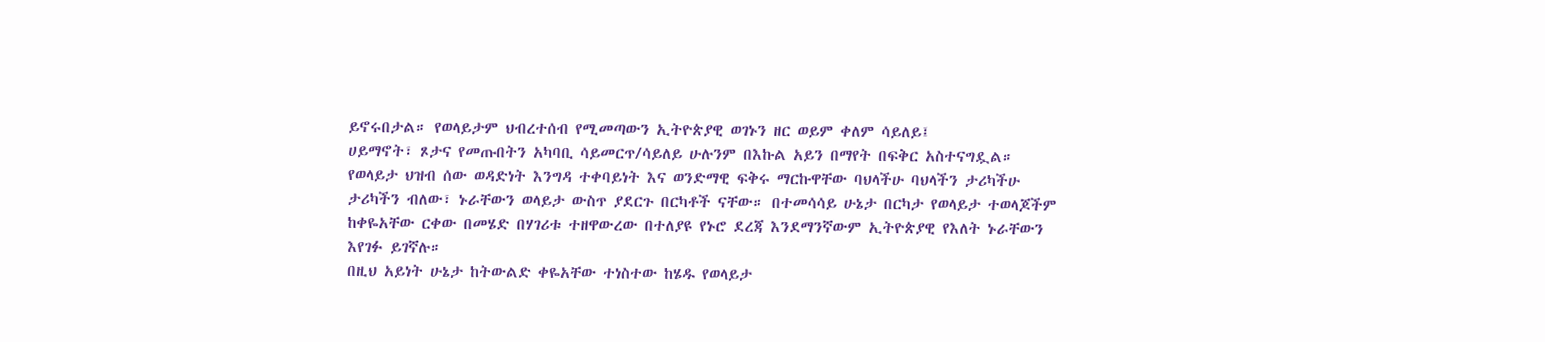ይኖሩበታል። የወላይታም ህብረተሰብ የሚመጣውን ኢትዮጵያዊ ወገኑን ዘር ወይም ቀለም ሳይለይ፤
ሀይማኖት፣ ጾታና የመጡበትን አካባቢ ሳይመርጥ/ሳይለይ ሁሉንም በእኩል አይን በማየት በፍቅር አስተናግዷል።
የወላይታ ህዝብ ሰው ወዳድነት እንግዳ ተቀባይነት እና ወንድማዊ ፍቅሩ ማርኩዋቸው ባህላችሁ ባህላችን ታሪካችሁ
ታሪካችን ብለው፣ ኑራቸውን ወላይታ ውስጥ ያደርጉ በርካቶች ናቸው። በተመሳሳይ ሁኔታ በርካታ የወላይታ ተወላጆችም
ከቀዬአቸው ርቀው በመሄድ በሃገሪቱ ተዘዋውረው በተለያዩ የኑሮ ደረጃ እንደማንኛውም ኢትዮጵያዊ የእለት ኑራቸውን
እየገፉ ይገኛሉ።
በዚህ አይነት ሁኔታ ከትውልድ ቀዬአቸው ተነስተው ከሄዱ የወላይታ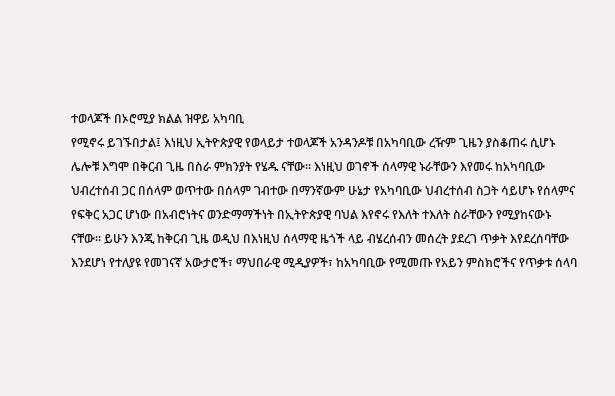ተወላጆች በኦሮሚያ ክልል ዝዋይ አካባቢ
የሚኖሩ ይገኙበታል፤ እነዚህ ኢትዮጵያዊ የወላይታ ተወላጆች አንዳንዶቹ በአካባቢው ረዥም ጊዜን ያስቆጠሩ ሲሆኑ
ሌሎቹ እግሞ በቅርብ ጊዜ በስራ ምክንያት የሄዱ ናቸው። እነዚህ ወገኖች ሰላማዊ ኑራቸውን እየመሩ ከአካባቢው
ህብረተሰብ ጋር በሰላም ወጥተው በሰላም ገብተው በማንኛውም ሁኔታ የአካባቢው ህብረተሰብ ስጋት ሳይሆኑ የሰላምና
የፍቅር አጋር ሆነው በአብሮነትና ወንድማማችነት በኢትዮጵያዊ ባህል እየኖሩ የእለት ተእለት ስራቸውን የሚያከናውኑ
ናቸው። ይሁን እንጂ ከቅርብ ጊዜ ወዲህ በእነዚህ ሰላማዊ ዜጎች ላይ ብሄረሰብን መሰረት ያደረገ ጥቃት እየደረሰባቸው
እንደሆነ የተለያዩ የመገናኛ አውታሮች፣ ማህበራዊ ሚዲያዎች፣ ከአካባቢው የሚመጡ የአይን ምስክሮችና የጥቃቱ ሰላባ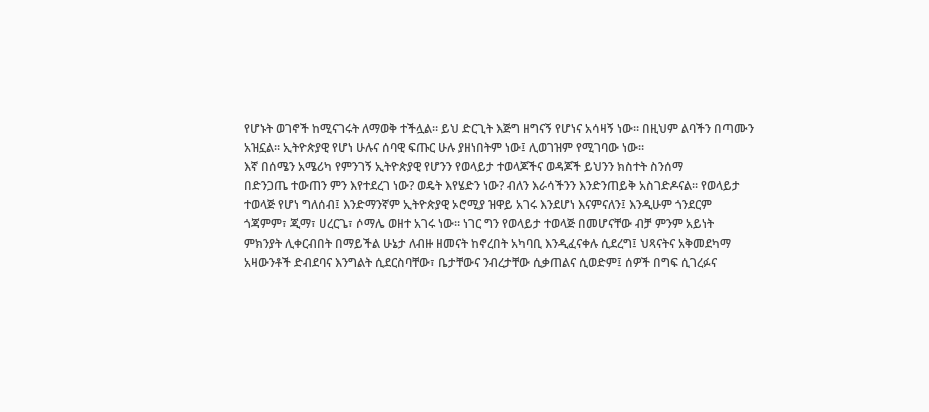የሆኑት ወገኖች ከሚናገሩት ለማወቅ ተችሏል። ይህ ድርጊት እጅግ ዘግናኝ የሆነና አሳዛኝ ነው። በዚህም ልባችን በጣሙን
አዝኗል። ኢትዮጵያዊ የሆነ ሁሉና ሰባዊ ፍጡር ሁሉ ያዘነበትም ነው፤ ሊወገዝም የሚገባው ነው።
እኛ በሰሜን አሜሪካ የምንገኝ ኢትዮጵያዊ የሆንን የወላይታ ተወላጆችና ወዳጆች ይህንን ክስተት ስንሰማ
በድንጋጤ ተውጠን ምን እየተደረገ ነው? ወዴት እየሄድን ነው? ብለን እራሳችንን እንድንጠይቅ አስገድዶናል። የወላይታ
ተወላጅ የሆነ ግለሰብ፤ እንድማንኛም ኢትዮጵያዊ ኦሮሚያ ዝዋይ አገሩ እንደሆነ እናምናለን፤ እንዲሁም ጎንደርም
ጎጃምም፣ ጂማ፣ ሀረርጌ፣ ሶማሌ ወዘተ አገሩ ነው። ነገር ግን የወላይታ ተወላጅ በመሆናቸው ብቻ ምንም አይነት
ምክንያት ሊቀርብበት በማይችል ሁኔታ ለብዙ ዘመናት ከኖረበት አካባቢ እንዲፈናቀሉ ሲደረግ፤ ህጻናትና አቅመደካማ
አዛውንቶች ድብደባና እንግልት ሲደርስባቸው፣ ቤታቸውና ንብረታቸው ሲቃጠልና ሲወድም፤ ሰዎች በግፍ ሲገረፉና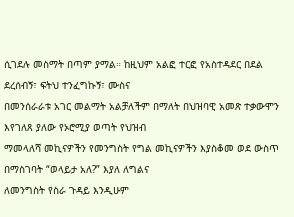ሲገደሉ መስማት በጣም ያማል። ከዚህም አልፎ ተርፎ የአስተዳደር በደል ደረሰብኝ፣ ፍትህ ተንፈግኩኝ፣ ሙስና
በመንሰራራቱ አገር መልማት አልቻለችም በማለት በህዝባዊ አመጽ ተቃውሞን እየገለጸ ያለው የኦሮሚያ ወጣት የህዝብ
ማመላለሻ መኪናዎችን የመንግስት የግል መኪናዎችን እያስቆመ ወደ ውስጥ በማስገባት “ወላይታ አለ?” እያለ ለግልና
ለመንግስት የስራ ጉዳይ እንዲሁም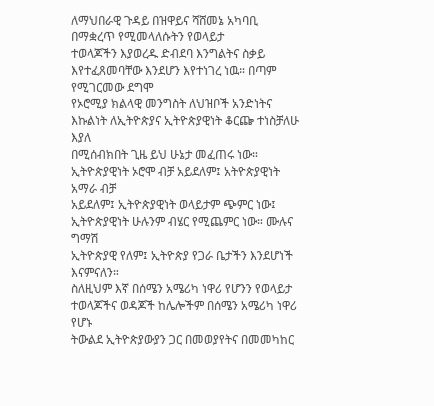ለማህበራዊ ጉዳይ በዝዋይና ሻሸመኔ አካባቢ በማቋረጥ የሚመላለሱትን የወላይታ
ተወላጆችን እያወረዱ ድብደባ እንግልትና ስቃይ እየተፈጸመባቸው እንደሆን እየተነገረ ነዉ። በጣም የሚገርመው ደግሞ
የኦሮሚያ ክልላዊ መንግስት ለህዝቦች አንድነትና እኩልነት ለኢትዮጵያና ኢትዮጵያዊነት ቆርጬ ተነስቻለሁ እያለ
በሚሰብክበት ጊዜ ይህ ሁኔታ መፈጠሩ ነው። ኢትዮጵያዊነት ኦሮሞ ብቻ አይደለም፤ አትዮጵያዊነት አማራ ብቻ
አይደለም፤ ኢትዮጵያዊነት ወላይታም ጭምር ነው፤ ኢትዮጵያዊነት ሁሉንም ብሄር የሚጨምር ነው። ሙሉና ግማሽ
ኢትዮጵያዊ የለም፤ ኢትዮጵያ የጋራ ቤታችን እንደሆነች እናምናለን።
ስለዚህም እኛ በሰሜን አሜሪካ ነዋሪ የሆንን የወላይታ ተወላጆችና ወዳጆች ከሌሎችም በሰሜን አሜሪካ ነዋሪ የሆኑ
ትውልደ ኢትዮጵያውያን ጋር በመወያየትና በመመካከር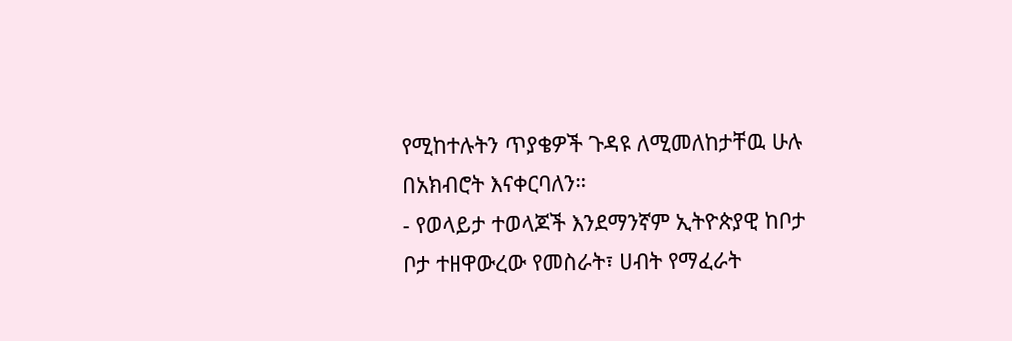የሚከተሉትን ጥያቄዎች ጉዳዩ ለሚመለከታቸዉ ሁሉ
በአክብሮት እናቀርባለን።
- የወላይታ ተወላጆች እንደማንኛም ኢትዮጵያዊ ከቦታ ቦታ ተዘዋውረው የመስራት፣ ሀብት የማፈራት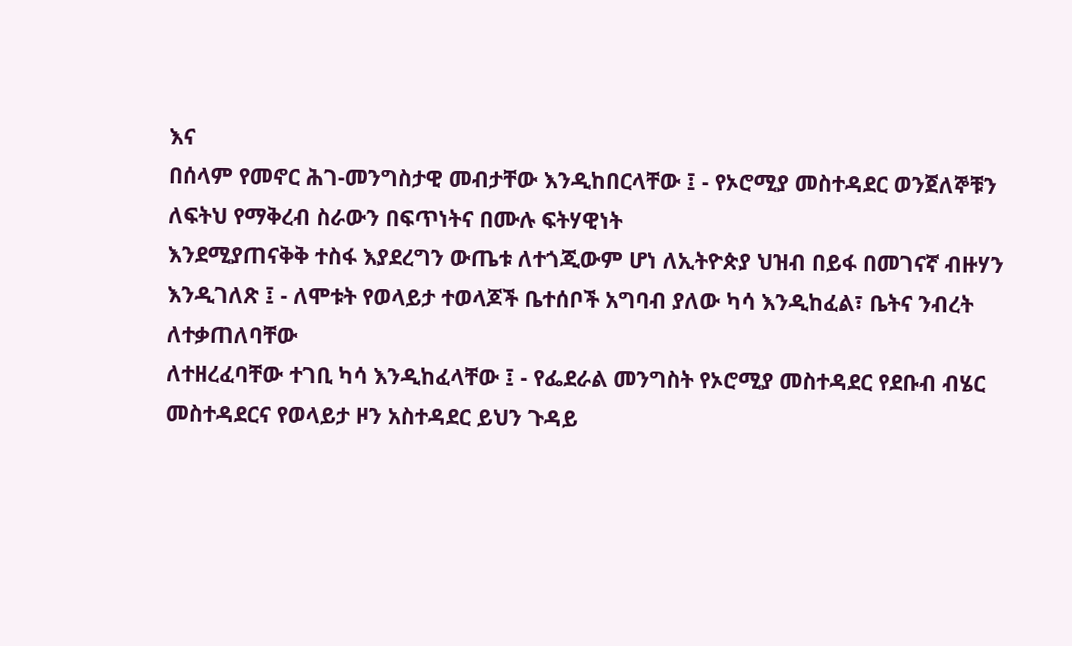እና
በሰላም የመኖር ሕገ-መንግስታዊ መብታቸው እንዲከበርላቸው ፤ - የኦሮሚያ መስተዳደር ወንጀለኞቹን ለፍትህ የማቅረብ ስራውን በፍጥነትና በሙሉ ፍትሃዊነት
እንደሚያጠናቅቅ ተስፋ እያደረግን ውጤቱ ለተጎጂውም ሆነ ለኢትዮጵያ ህዝብ በይፋ በመገናኛ ብዙሃን
እንዲገለጽ ፤ - ለሞቱት የወላይታ ተወላጆች ቤተሰቦች አግባብ ያለው ካሳ እንዲከፈል፣ ቤትና ንብረት ለተቃጠለባቸው
ለተዘረፈባቸው ተገቢ ካሳ እንዲከፈላቸው ፤ - የፌደራል መንግስት የኦሮሚያ መስተዳደር የደቡብ ብሄር መስተዳደርና የወላይታ ዞን አስተዳደር ይህን ጉዳይ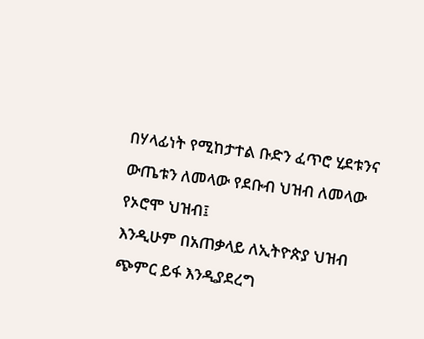በሃላፊነት የሚከታተል ቡድን ፈጥሮ ሂደቱንና ውጤቱን ለመላው የደቡብ ህዝብ ለመላው የኦሮሞ ህዝብ፤
እንዲሁም በአጠቃላይ ለኢትዮጵያ ህዝብ ጭምር ይፋ እንዲያደረግ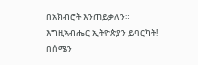በአክብሮት እንጠይቃለን።
እግዚኣብሔር ኢትዮጵያን ይባርካት!
በሰሜን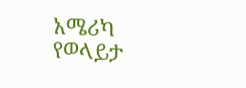አሜሪካ የወላይታ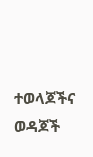ተወላጆችና ወዳጆች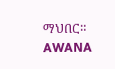ማህበር።
AWANA